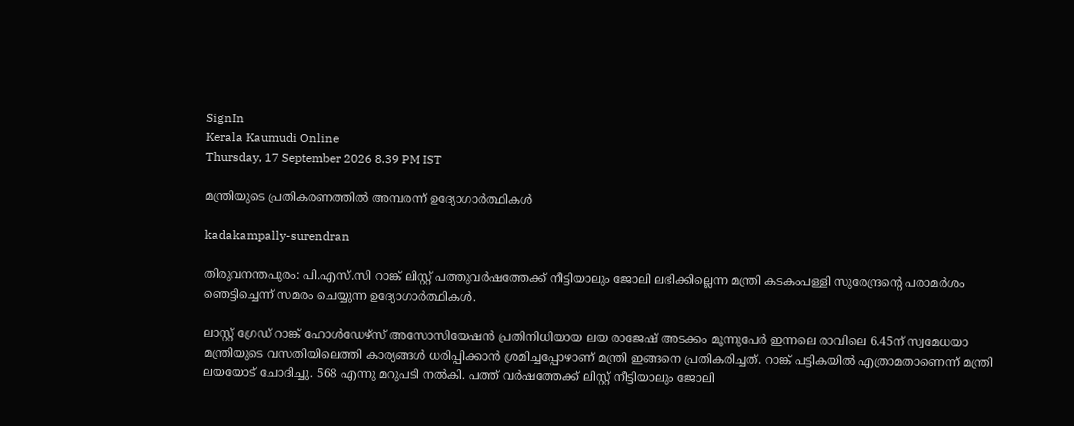SignIn
Kerala Kaumudi Online
Thursday, 17 September 2026 8.39 PM IST

മന്ത്രിയുടെ പ്രതികരണത്തിൽ അമ്പരന്ന് ഉദ്യോഗാർത്ഥികൾ

kadakampally-surendran

തിരുവനന്തപുരം: പി.എസ്.സി റാങ്ക് ലിസ്റ്റ് പത്തുവർഷത്തേക്ക് നീട്ടിയാലും ജോലി ലഭിക്കില്ലെന്ന മന്ത്രി കടകംപള്ളി സുരേന്ദ്രന്റെ പരാമർശം ഞെട്ടിച്ചെന്ന് സമരം ചെയ്യുന്ന ഉദ്യോഗാർത്ഥികൾ.

ലാസ്റ്റ് ഗ്രേഡ് റാങ്ക് ഹോൾഡേഴ്സ് അസോസിയേഷൻ പ്രതിനിധിയായ ലയ രാജേഷ് അടക്കം മൂന്നുപേർ ഇന്നലെ രാവിലെ 6.45ന് സ്വമേധയാ മന്ത്രിയുടെ വസതിയിലെത്തി കാര്യങ്ങൾ ധരിപ്പിക്കാൻ ശ്രമിച്ചപ്പോഴാണ് മന്ത്രി ഇങ്ങനെ പ്രതികരിച്ചത്. റാങ്ക് പട്ടികയിൽ എത്രാമതാണെന്ന് മന്ത്രി ലയയോട് ചോദിച്ചു. 568 എന്നു മറുപടി നൽകി. പത്ത് വർഷത്തേക്ക് ലിസ്റ്റ് നീട്ടിയാലും ജോലി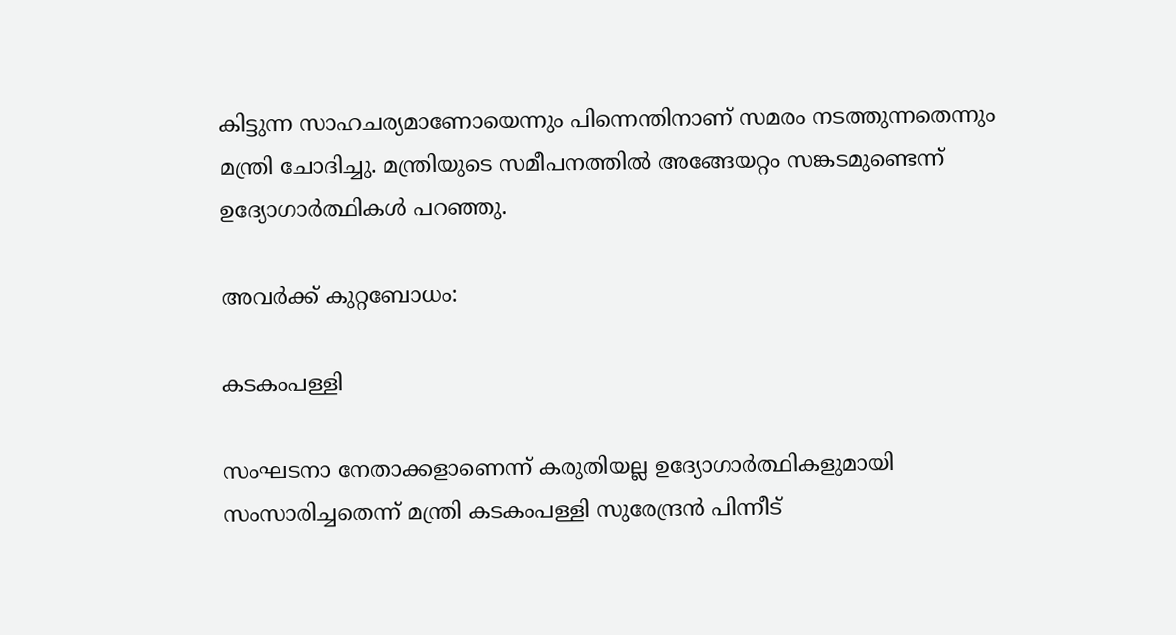കിട്ടുന്ന സാഹചര്യമാണോയെന്നും പിന്നെന്തിനാണ് സമരം നടത്തുന്നതെന്നും മന്ത്രി ചോദിച്ചു. മന്ത്രിയുടെ സമീപനത്തിൽ അങ്ങേയറ്റം സങ്കടമുണ്ടെന്ന് ഉദ്യോഗാർത്ഥികൾ പറഞ്ഞു.

അവ‌‌ർക്ക് കുറ്റബോധം:

കടകംപള്ളി

സംഘടനാ നേതാക്കളാണെന്ന് കരുതിയല്ല ഉദ്യോഗാർത്ഥികളുമായി സംസാരിച്ചതെന്ന് മന്ത്രി കടകംപള്ളി സുരേന്ദ്രൻ പിന്നീട്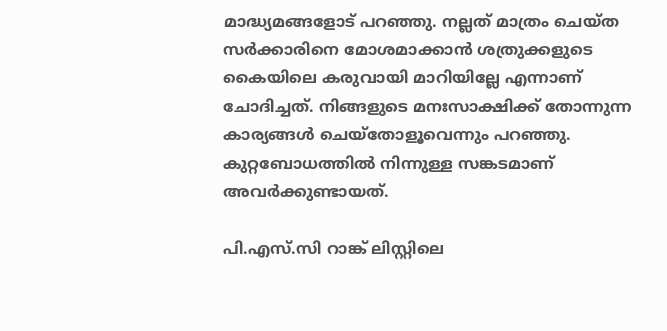മാദ്ധ്യമങ്ങളോട് പറഞ്ഞു. നല്ലത് മാത്രം ചെയ്ത സർക്കാരിനെ മോശമാക്കാൻ ശത്രുക്കളുടെ കൈയിലെ കരുവായി മാറിയില്ലേ എന്നാണ് ചോദിച്ചത്. നിങ്ങളുടെ മനഃസാക്ഷിക്ക് തോന്നുന്ന കാര്യങ്ങൾ ചെയ്‌തോളൂവെന്നും പറഞ്ഞു. കുറ്റബോധത്തിൽ നിന്നുള്ള സങ്കടമാണ് അവർക്കുണ്ടായത്.

പി.എസ്.സി റാങ്ക് ലിസ്റ്റിലെ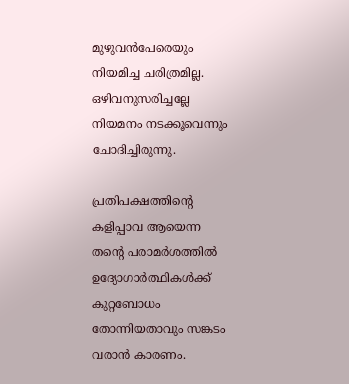മുഴുവൻപേരെയും നിയമിച്ച ചരിത്രമില്ല. ഒഴിവനുസരിച്ചല്ലേ നിയമനം നടക്കൂവെന്നും ചോദിച്ചിരുന്നു.

പ്രതിപക്ഷത്തിന്റെ കളിപ്പാവ ആയെന്ന തന്റെ പരാമർശത്തിൽ ഉദ്യോഗാർത്ഥികൾക്ക് കുറ്റബോധം തോന്നിയതാവും സങ്കടം വരാൻ കാരണം.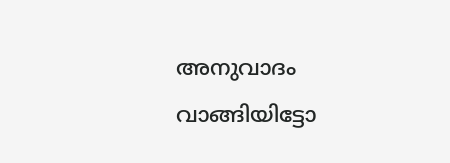അനുവാദം വാങ്ങിയിട്ടോ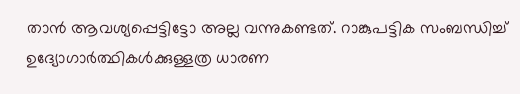താൻ ആവശ്യപ്പെട്ടിട്ടോ അല്ല വന്നുകണ്ടത്. റാങ്കുപട്ടിക സംബന്ധിച്ച് ഉദ്യോഗാർത്ഥികൾക്കുള്ളത്ര ധാരണ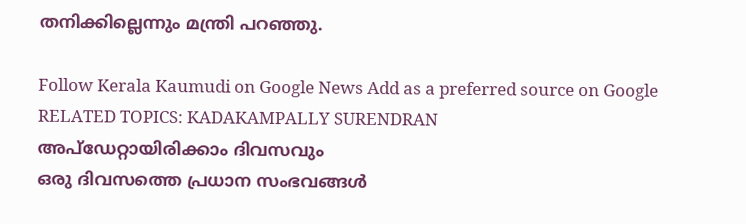തനിക്കില്ലെന്നും മന്ത്രി പറഞ്ഞു.

Follow Kerala Kaumudi on Google News Add as a preferred source on Google
RELATED TOPICS: KADAKAMPALLY SURENDRAN
അപ്ഡേറ്റായിരിക്കാം ദിവസവും
ഒരു ദിവസത്തെ പ്രധാന സംഭവങ്ങൾ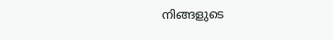നിങ്ങളുടെ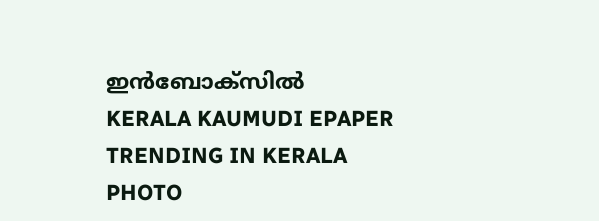ഇൻബോക്സിൽ
KERALA KAUMUDI EPAPER
TRENDING IN KERALA
PHOTO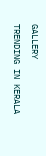GALLERY
TRENDING IN KERALA